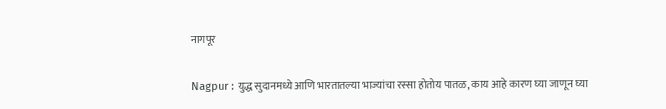नागपूर

Nagpur : युद्ध सुदानमध्ये आणि भारतातल्या भाज्यांचा रस्सा होतोय पातळ, काय आहे कारण घ्या जाणून घ्या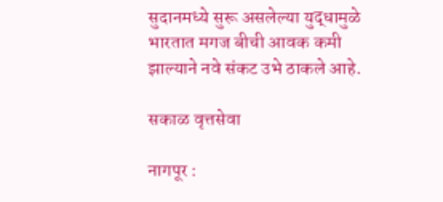सुदानमध्ये सुरू असलेल्या युद्धामुळे भारतात मगज बीची आवक कमी झाल्याने नवे संकट उभे ठाकले आहे.

सकाळ वृत्तसेवा

नागपूर :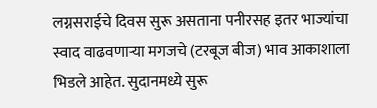लग्नसराईचे दिवस सुरू असताना पनीरसह इतर भाज्यांचा स्वाद वाढवणाऱ्या मगजचे (टरबूज बीज) भाव आकाशाला भिडले आहेत. सुदानमध्ये सुरू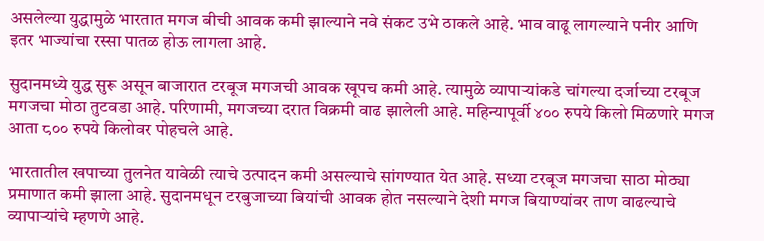असलेल्या युद्धामुळे भारतात मगज बीची आवक कमी झाल्याने नवे संकट उभे ठाकले आहे. भाव वाढू लागल्याने पनीर आणि इतर भाज्यांचा रस्सा पातळ होऊ लागला आहे.

सुदानमध्ये युद्ध सुरू असून बाजारात टरबूज मगजची आवक खूपच कमी आहे. त्यामुळे व्यापाऱ्यांकडे चांगल्या दर्जाच्या टरबूज मगजचा मोठा तुटवडा आहे. परिणामी, मगजच्या दरात विक्रमी वाढ झालेली आहे. महिन्यापूर्वी ४०० रुपये किलो मिळणारे मगज आता ८०० रुपये किलोवर पोहचले आहे.

भारतातील खपाच्या तुलनेत यावेळी त्याचे उत्पादन कमी असल्याचे सांगण्यात येत आहे. सध्या टरबूज मगजचा साठा मोठ्या प्रमाणात कमी झाला आहे. सुदानमधून टरबुजाच्या बियांची आवक होत नसल्याने देशी मगज बियाण्यांवर ताण वाढल्याचे व्यापाऱ्यांचे म्हणणे आहे.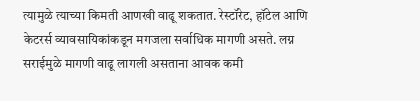त्यामुळे त्याच्या किमती आणखी वाढू शकतात. रेस्टॉरेट, हॉटेल आणि केटरर्स व्यावसायिकांकडून मगजला सर्वाधिक मागणी असते. लग्न सराईमुळे मागणी वाढू लागली असताना आवक कमी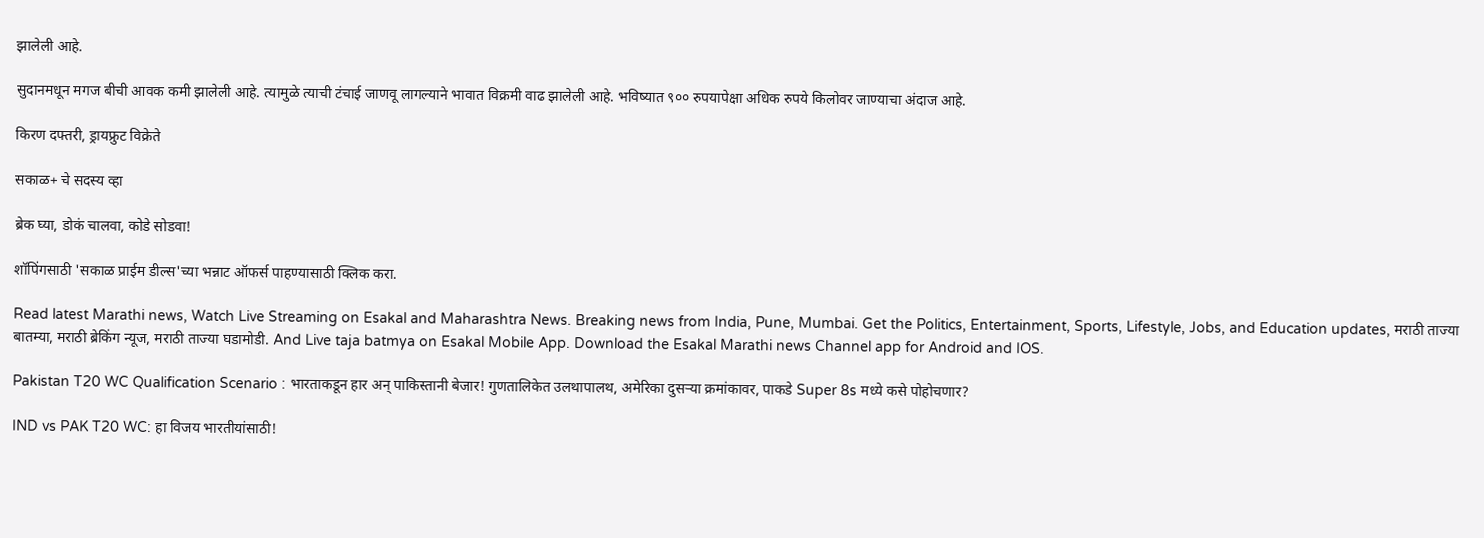झालेली आहे.

सुदानमधून मगज बीची आवक कमी झालेली आहे. त्यामुळे त्याची टंचाई जाणवू लागल्याने भावात विक्रमी वाढ झालेली आहे. भविष्यात ९०० रुपयापेक्षा अधिक रुपये किलोवर जाण्याचा अंदाज आहे.

किरण दफ्तरी, ड्रायफ्रुट विक्रेते

सकाळ+ चे सदस्य व्हा

ब्रेक घ्या, डोकं चालवा, कोडे सोडवा!

शॉपिंगसाठी 'सकाळ प्राईम डील्स'च्या भन्नाट ऑफर्स पाहण्यासाठी क्लिक करा.

Read latest Marathi news, Watch Live Streaming on Esakal and Maharashtra News. Breaking news from India, Pune, Mumbai. Get the Politics, Entertainment, Sports, Lifestyle, Jobs, and Education updates, मराठी ताज्या बातम्या, मराठी ब्रेकिंग न्यूज, मराठी ताज्या घडामोडी. And Live taja batmya on Esakal Mobile App. Download the Esakal Marathi news Channel app for Android and IOS.

Pakistan T20 WC Qualification Scenario : भारताकडून हार अन् पाकिस्तानी बेजार! गुणतालिकेत उलथापालथ, अमेरिका दुसऱ्या क्रमांकावर, पाकडे Super 8s मध्ये कसे पोहोचणार?

IND vs PAK T20 WC: हा विजय भारतीयांसाठी!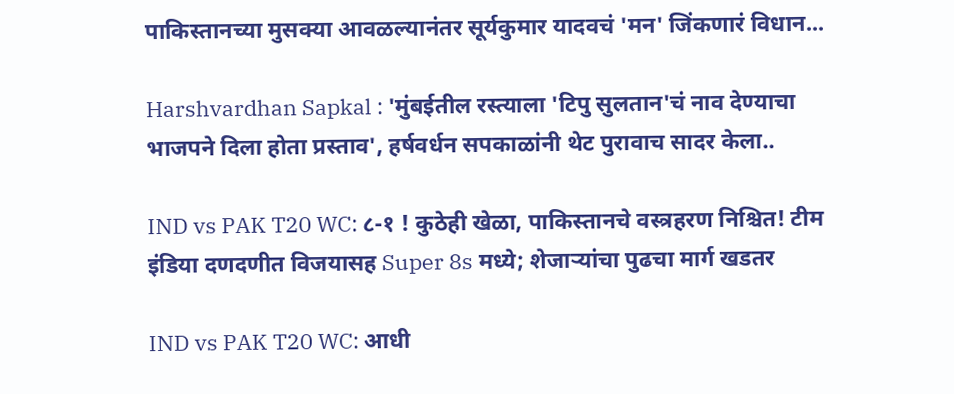पाकिस्तानच्या मुसक्या आवळल्यानंतर सूर्यकुमार यादवचं 'मन' जिंकणारं विधान...

Harshvardhan Sapkal : 'मुंबईतील रस्त्याला 'टिपु सुलतान'चं नाव देण्याचा भाजपने दिला होता प्रस्ताव', हर्षवर्धन सपकाळांनी थेट पुरावाच सादर केला..

IND vs PAK T20 WC: ८-१ ! कुठेही खेळा, पाकिस्तानचे वस्त्रहरण निश्चित! टीम इंडिया दणदणीत विजयासह Super 8s मध्ये; शेजाऱ्यांचा पुढचा मार्ग खडतर

IND vs PAK T20 WC: आधी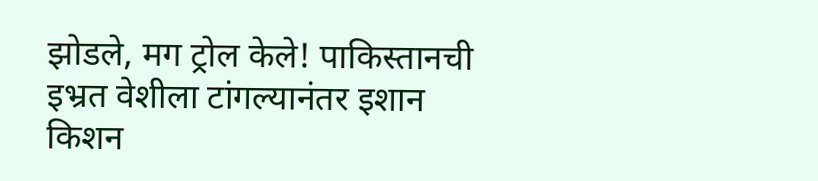झोडले, मग ट्रोल केले! पाकिस्तानची इभ्रत वेशीला टांगल्यानंतर इशान किशन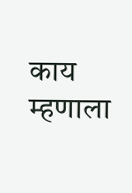काय म्हणाला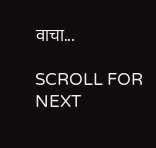वाचा...

SCROLL FOR NEXT